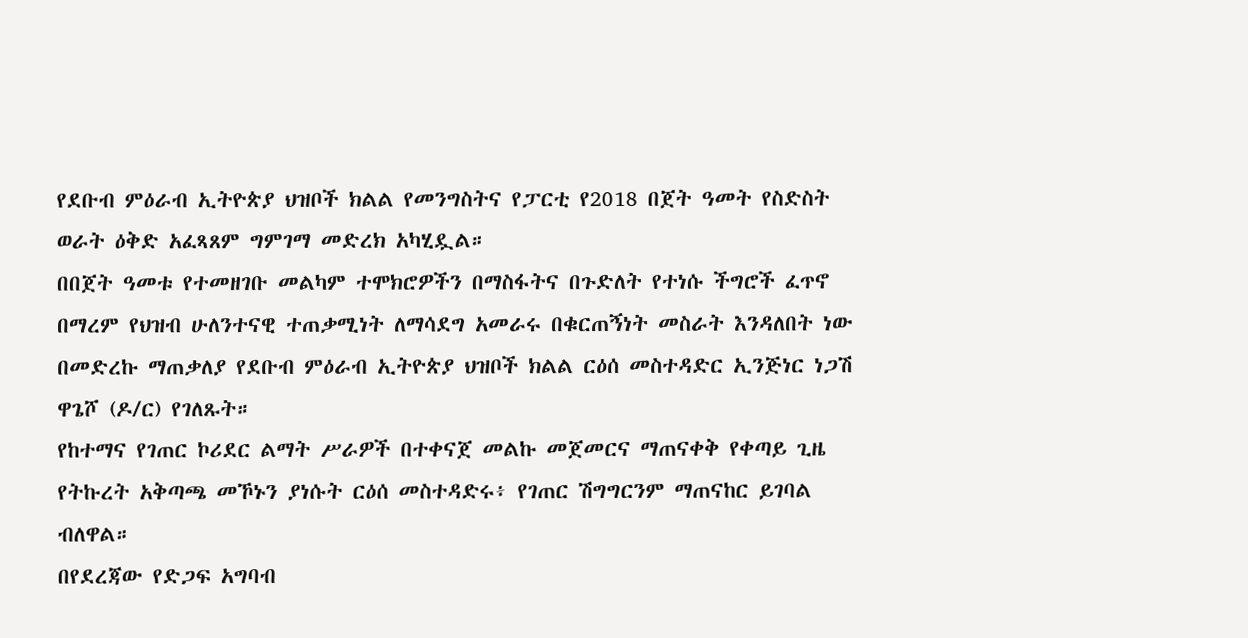የደቡብ ምዕራብ ኢትዮጵያ ህዝቦች ክልል የመንግስትና የፓርቲ የ2018 በጀት ዓመት የስድስት ወራት ዕቅድ አፈጻጸም ግምገማ መድረክ አካሂዷል።
በበጀት ዓመቱ የተመዘገቡ መልካም ተሞክሮዎችን በማስፋትና በጉድለት የተነሱ ችግሮች ፈጥኖ በማረም የህዝብ ሁለንተናዊ ተጠቃሚነት ለማሳደግ አመራሩ በቁርጠኝነት መስራት እንዳለበት ነው በመድረኩ ማጠቃለያ የደቡብ ምዕራብ ኢትዮጵያ ህዝቦች ክልል ርዕሰ መስተዳድር ኢንጅነር ነጋሽ ዋጌሾ (ዶ/ር) የገለጹት።
የከተማና የገጠር ኮሪደር ልማት ሥራዎች በተቀናጀ መልኩ መጀመርና ማጠናቀቅ የቀጣይ ጊዜ የትኩረት አቅጣጫ መኾኑን ያነሱት ርዕሰ መስተዳድሩ፥ የገጠር ሽግግርንም ማጠናከር ይገባል ብለዋል።
በየደረጃው የድጋፍ አግባብ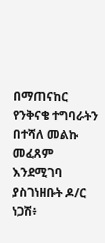በማጠናከር የንቅናቄ ተግባራትን በተሻለ መልኩ መፈጸም እንደሚገባ ያስገነዘቡት ዶ/ር ነጋሽ፥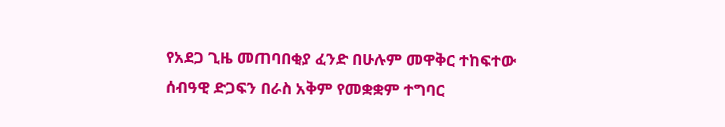የአደጋ ጊዜ መጠባበቂያ ፈንድ በሁሉም መዋቅር ተከፍተው ሰብዓዊ ድጋፍን በራስ አቅም የመቋቋም ተግባር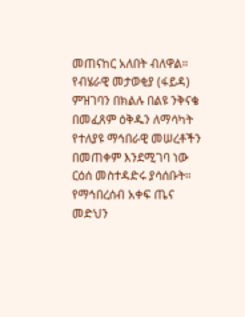መጠናከር አለበት ብለዋል።
የብሄራዊ መታወቂያ (ፋይዳ) ምዝገባን በክልሉ በልዩ ንቅናቄ በመፈጸም ዕቅዱን ለማሳካት የተለያዩ ማኅበራዊ መሠረቶችን በመጠቀም እንደሚገባ ነው ርዕሰ መስተዳድሩ ያሳሰቡት።
የማኅበረሰብ አቀፍ ጤና መድህን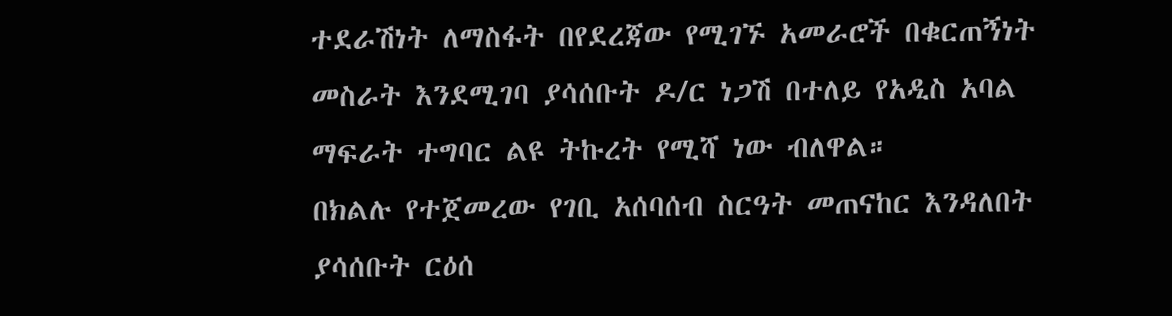ተደራሽነት ለማስፋት በየደረጃው የሚገኙ አመራሮች በቁርጠኝነት መስራት እንደሚገባ ያሳሰቡት ዶ/ር ነጋሽ በተለይ የአዲስ አባል ማፍራት ተግባር ልዩ ትኩረት የሚሻ ነው ብለዋል።
በክልሉ የተጀመረው የገቢ አሰባሰብ ስርዓት መጠናከር እንዳለበት ያሳሰቡት ርዕሰ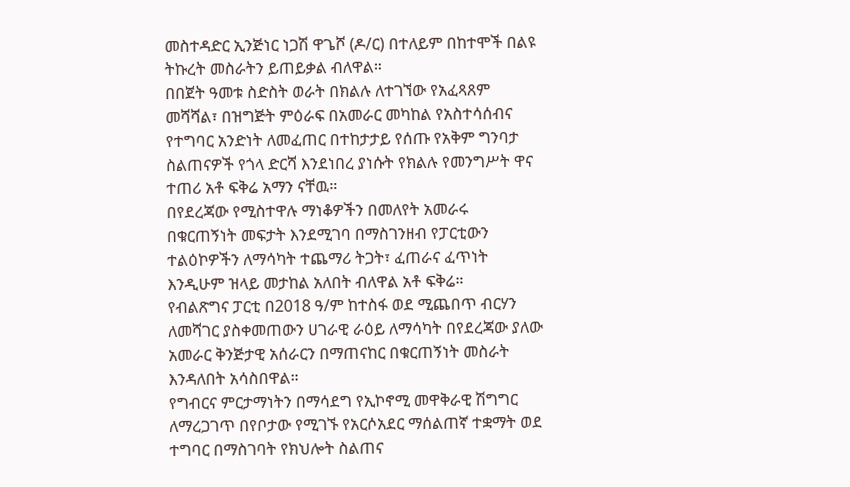መስተዳድር ኢንጅነር ነጋሽ ዋጌሾ (ዶ/ር) በተለይም በከተሞች በልዩ ትኩረት መስራትን ይጠይቃል ብለዋል።
በበጀት ዓመቱ ስድስት ወራት በክልሉ ለተገኘው የአፈጻጸም መሻሻል፣ በዝግጅት ምዕራፍ በአመራር መካከል የአስተሳሰብና የተግባር አንድነት ለመፈጠር በተከታታይ የሰጡ የአቅም ግንባታ ስልጠናዎች የጎላ ድርሻ እንደነበረ ያነሱት የክልሉ የመንግሥት ዋና ተጠሪ አቶ ፍቅሬ አማን ናቸዉ።
በየደረጃው የሚስተዋሉ ማነቆዎችን በመለየት አመራሩ በቁርጠኝነት መፍታት እንደሚገባ በማስገንዘብ የፓርቲውን ተልዕኮዎችን ለማሳካት ተጨማሪ ትጋት፣ ፈጠራና ፈጥነት እንዲሁም ዝላይ መታከል አለበት ብለዋል አቶ ፍቅሬ።
የብልጽግና ፓርቲ በ2018 ዓ/ም ከተስፋ ወደ ሚጨበጥ ብርሃን ለመሻገር ያስቀመጠውን ሀገራዊ ራዕይ ለማሳካት በየደረጃው ያለው አመራር ቅንጅታዊ አሰራርን በማጠናከር በቁርጠኝነት መስራት እንዳለበት አሳስበዋል።
የግብርና ምርታማነትን በማሳደግ የኢኮኖሚ መዋቅራዊ ሽግግር ለማረጋገጥ በየቦታው የሚገኙ የአርሶአደር ማሰልጠኛ ተቋማት ወደ ተግባር በማስገባት የክህሎት ስልጠና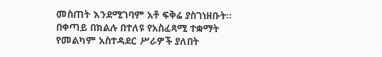መስጠት እንደሚገባም አቶ ፍቅሬ ያስገነዘቡት።
በቀጣይ በክልሉ በተለዩ የአስፈጻሚ ተቋማት የመልካም አስተዳደር ሥራዎች ያለበት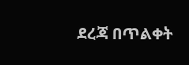ደረጃ በጥልቀት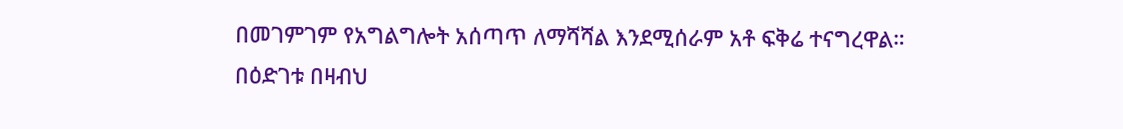በመገምገም የአግልግሎት አሰጣጥ ለማሻሻል እንደሚሰራም አቶ ፍቅሬ ተናግረዋል።
በዕድገቱ በዛብህ